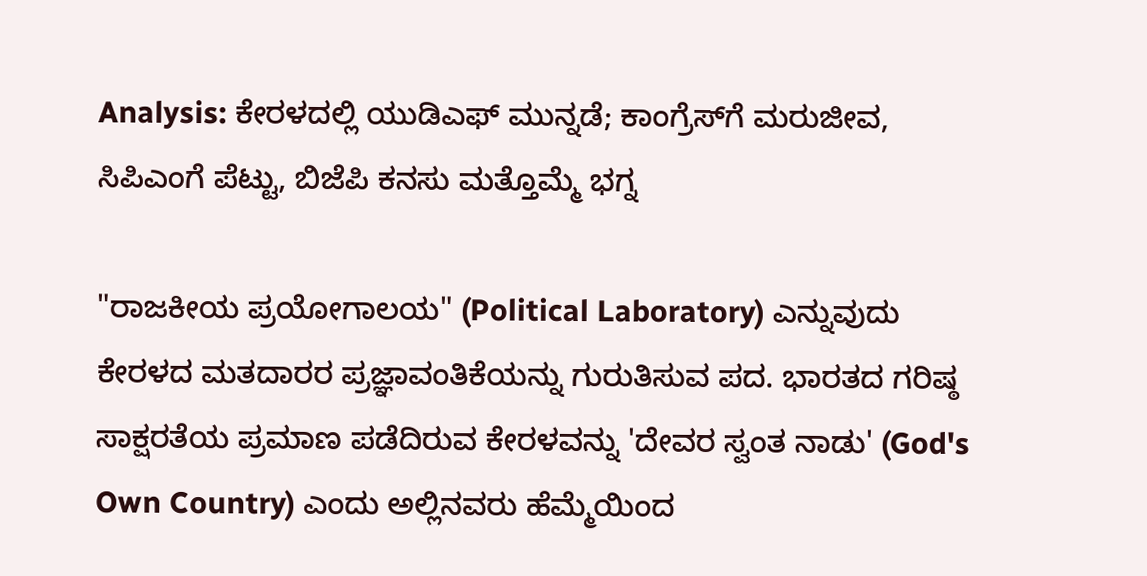Analysis: ಕೇರಳದಲ್ಲಿ ಯುಡಿಎಫ್ ಮುನ್ನಡೆ; ಕಾಂಗ್ರೆಸ್‌ಗೆ ಮರುಜೀವ, ಸಿಪಿಎಂಗೆ ಪೆಟ್ಟು, ಬಿಜೆಪಿ ಕನಸು ಮತ್ತೊಮ್ಮೆ ಭಗ್ನ

"ರಾಜಕೀಯ ಪ್ರಯೋಗಾಲಯ" (Political Laboratory) ಎನ್ನುವುದು ಕೇರಳದ ಮತದಾರರ ಪ್ರಜ್ಞಾವಂತಿಕೆಯನ್ನು ಗುರುತಿಸುವ ಪದ. ಭಾರತದ ಗರಿಷ್ಠ ಸಾಕ್ಷರತೆಯ ಪ್ರಮಾಣ ಪಡೆದಿರುವ ಕೇರಳವನ್ನು 'ದೇವರ ಸ್ವಂತ ನಾಡು' (God's Own Country) ಎಂದು ಅಲ್ಲಿನವರು ಹೆಮ್ಮೆಯಿಂದ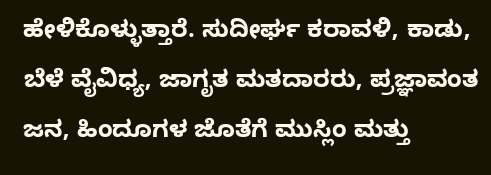ಹೇಳಿಕೊಳ್ಳುತ್ತಾರೆ. ಸುದೀರ್ಘ ಕರಾವಳಿ, ಕಾಡು, ಬೆಳೆ ವೈವಿಧ್ಯ, ಜಾಗೃತ ಮತದಾರರು, ಪ್ರಜ್ಞಾವಂತ ಜನ, ಹಿಂದೂಗಳ ಜೊತೆಗೆ ಮುಸ್ಲಿಂ ಮತ್ತು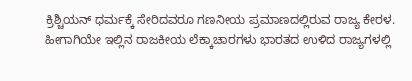ಕ್ರಿಶ್ಚಿಯನ್ ಧರ್ಮಕ್ಕೆ ಸೇರಿದವರೂ ಗಣನೀಯ ಪ್ರಮಾಣದಲ್ಲಿರುವ ರಾಜ್ಯ ಕೇರಳ. ಹೀಗಾಗಿಯೇ ಇಲ್ಲಿನ ರಾಜಕೀಯ ಲೆಕ್ಕಾಚಾರಗಳು ಭಾರತದ ಉಳಿದ ರಾಜ್ಯಗಳಲ್ಲಿ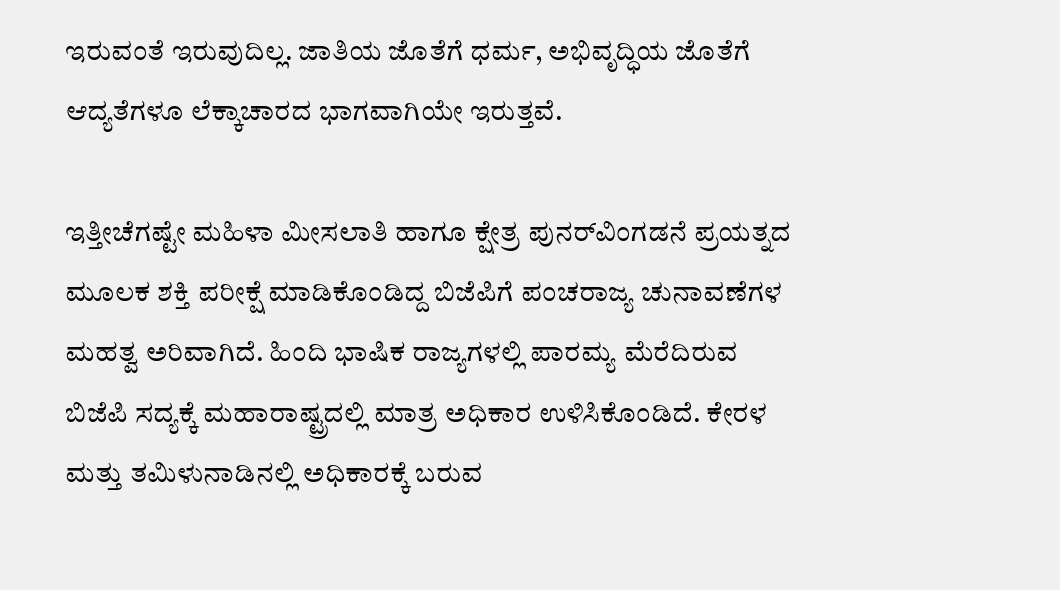ಇರುವಂತೆ ಇರುವುದಿಲ್ಲ. ಜಾತಿಯ ಜೊತೆಗೆ ಧರ್ಮ, ಅಭಿವೃದ್ಧಿಯ ಜೊತೆಗೆ ಆದ್ಯತೆಗಳೂ ಲೆಕ್ಕಾಚಾರದ ಭಾಗವಾಗಿಯೇ ಇರುತ್ತವೆ.

ಇತ್ತೀಚೆಗಷ್ಟೇ ಮಹಿಳಾ ಮೀಸಲಾತಿ ಹಾಗೂ ಕ್ಷೇತ್ರ ಪುನರ್‌ವಿಂಗಡನೆ ಪ್ರಯತ್ನದ ಮೂಲಕ ಶಕ್ತಿ ಪರೀಕ್ಷೆ ಮಾಡಿಕೊಂಡಿದ್ದ ಬಿಜೆಪಿಗೆ ಪಂಚರಾಜ್ಯ ಚುನಾವಣೆಗಳ ಮಹತ್ವ ಅರಿವಾಗಿದೆ. ಹಿಂದಿ ಭಾಷಿಕ ರಾಜ್ಯಗಳಲ್ಲಿ ಪಾರಮ್ಯ ಮೆರೆದಿರುವ ಬಿಜೆಪಿ ಸದ್ಯಕ್ಕೆ ಮಹಾರಾಷ್ಟ್ರದಲ್ಲಿ ಮಾತ್ರ ಅಧಿಕಾರ ಉಳಿಸಿಕೊಂಡಿದೆ. ಕೇರಳ ಮತ್ತು ತಮಿಳುನಾಡಿನಲ್ಲಿ ಅಧಿಕಾರಕ್ಕೆ ಬರುವ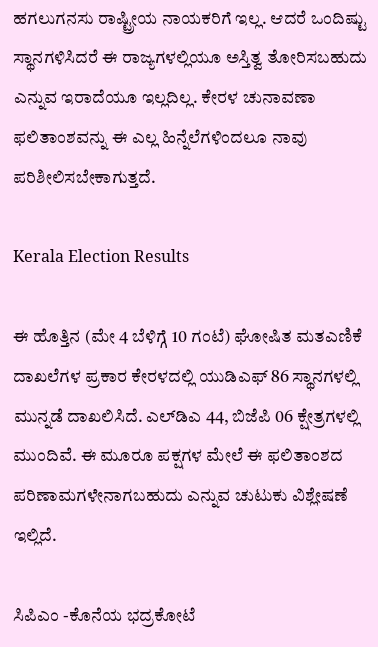ಹಗಲುಗನಸು ರಾಷ್ಟ್ರೀಯ ನಾಯಕರಿಗೆ ಇಲ್ಲ. ಆದರೆ ಒಂದಿಷ್ಟು ಸ್ಥಾನಗಳಿಸಿದರೆ ಈ ರಾಜ್ಯಗಳಲ್ಲಿಯೂ ಅಸ್ತಿತ್ವ ತೋರಿಸಬಹುದು ಎನ್ನುವ ಇರಾದೆಯೂ ಇಲ್ಲದಿಲ್ಲ. ಕೇರಳ ಚುನಾವಣಾ ಫಲಿತಾಂಶವನ್ನು ಈ ಎಲ್ಲ ಹಿನ್ನೆಲೆಗಳಿಂದಲೂ ನಾವು ಪರಿಶೀಲಿಸಬೇಕಾಗುತ್ತದೆ.

Kerala Election Results

ಈ ಹೊತ್ತಿನ (ಮೇ 4 ಬೆಳಿಗ್ಗೆ 10 ಗಂಟೆ) ಘೋಷಿತ ಮತಎಣಿಕೆ ದಾಖಲೆಗಳ ಪ್ರಕಾರ ಕೇರಳದಲ್ಲಿ ಯುಡಿಎಫ್ 86 ಸ್ಥಾನಗಳಲ್ಲಿ ಮುನ್ನಡೆ ದಾಖಲಿಸಿದೆ. ಎಲ್‌ಡಿಎ 44, ಬಿಜೆಪಿ 06 ಕ್ಷೇತ್ರಗಳಲ್ಲಿ ಮುಂದಿವೆ. ಈ ಮೂರೂ ಪಕ್ಷಗಳ ಮೇಲೆ ಈ ಫಲಿತಾಂಶದ ಪರಿಣಾಮಗಳೇನಾಗಬಹುದು ಎನ್ನುವ ಚುಟುಕು ವಿಶ್ಲೇಷಣೆ ಇಲ್ಲಿದೆ.

ಸಿಪಿಎಂ -ಕೊನೆಯ ಭದ್ರಕೋಟೆ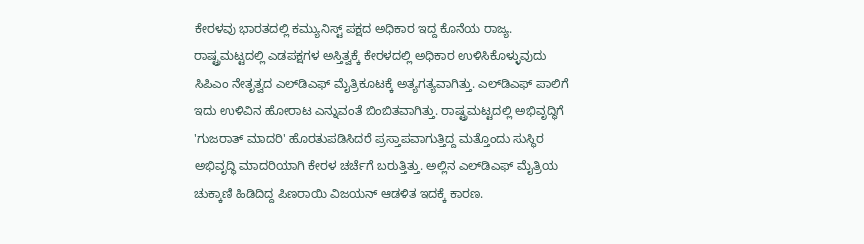ಕೇರಳವು ಭಾರತದಲ್ಲಿ ಕಮ್ಯುನಿಸ್ಟ್ ಪಕ್ಷದ ಅಧಿಕಾರ ಇದ್ದ ಕೊನೆಯ ರಾಜ್ಯ. ರಾಷ್ಟ್ರಮಟ್ಟದಲ್ಲಿ ಎಡಪಕ್ಷಗಳ ಅಸ್ತಿತ್ವಕ್ಕೆ ಕೇರಳದಲ್ಲಿ ಅಧಿಕಾರ ಉಳಿಸಿಕೊಳ್ಳುವುದು ಸಿಪಿಎಂ ನೇತೃತ್ವದ ಎಲ್‌ಡಿಎಫ್‌ ಮೈತ್ರಿಕೂಟಕ್ಕೆ ಅತ್ಯಗತ್ಯವಾಗಿತ್ತು. ಎಲ್‌ಡಿಎಫ್ ಪಾಲಿಗೆ ಇದು ಉಳಿವಿನ ಹೋರಾಟ ಎನ್ನುವಂತೆ ಬಿಂಬಿತವಾಗಿತ್ತು. ರಾಷ್ಟ್ರಮಟ್ಟದಲ್ಲಿ ಅಭಿವೃದ್ಧಿಗೆ 'ಗುಜರಾತ್ ಮಾದರಿ' ಹೊರತುಪಡಿಸಿದರೆ ಪ್ರಸ್ತಾಪವಾಗುತ್ತಿದ್ದ ಮತ್ತೊಂದು ಸುಸ್ಥಿರ ಅಭಿವೃದ್ಧಿ ಮಾದರಿಯಾಗಿ ಕೇರಳ ಚರ್ಚೆಗೆ ಬರುತ್ತಿತ್ತು. ಅಲ್ಲಿನ ಎಲ್‌ಡಿಎಫ್‌ ಮೈತ್ರಿಯ ಚುಕ್ಕಾಣಿ ಹಿಡಿದಿದ್ದ ಪಿಣರಾಯಿ ವಿಜಯನ್ ಆಡಳಿತ ಇದಕ್ಕೆ ಕಾರಣ.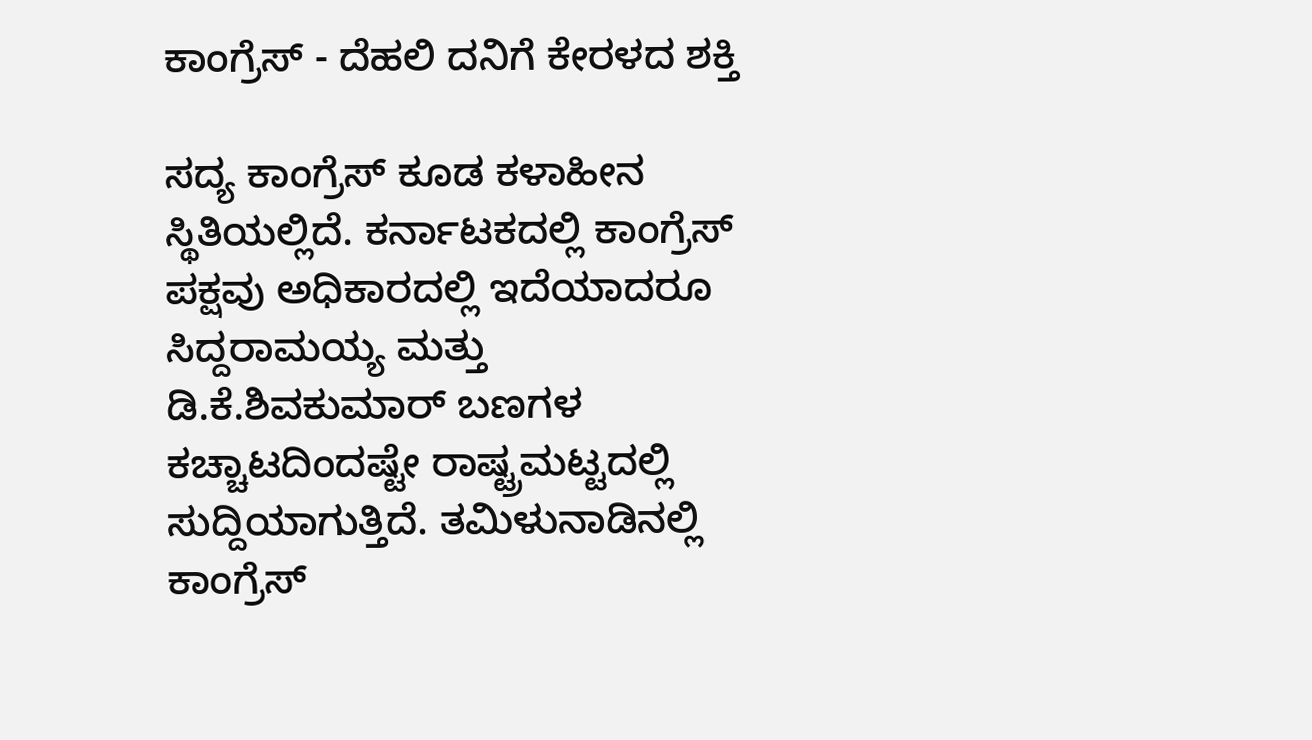ಕಾಂಗ್ರೆಸ್‌ - ದೆಹಲಿ ದನಿಗೆ ಕೇರಳದ ಶಕ್ತಿ

ಸದ್ಯ ಕಾಂಗ್ರೆಸ್‌ ಕೂಡ ಕಳಾಹೀನ ಸ್ಥಿತಿಯಲ್ಲಿದೆ. ಕರ್ನಾಟಕದಲ್ಲಿ ಕಾಂಗ್ರೆಸ್ ಪಕ್ಷವು ಅಧಿಕಾರದಲ್ಲಿ ಇದೆಯಾದರೂ ಸಿದ್ದರಾಮಯ್ಯ ಮತ್ತು ಡಿ.ಕೆ.ಶಿವಕುಮಾರ್ ಬಣಗಳ ಕಚ್ಚಾಟದಿಂದಷ್ಟೇ ರಾಷ್ಟ್ರಮಟ್ಟದಲ್ಲಿ ಸುದ್ದಿಯಾಗುತ್ತಿದೆ. ತಮಿಳುನಾಡಿನಲ್ಲಿ ಕಾಂಗ್ರೆಸ್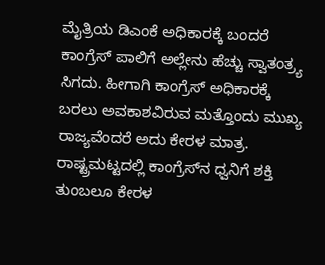ಮೈತ್ರಿಯ ಡಿಎಂಕೆ ಅಧಿಕಾರಕ್ಕೆ ಬಂದರೆ ಕಾಂಗ್ರೆಸ್‌ ಪಾಲಿಗೆ ಅಲ್ಲೇನು ಹೆಚ್ಚು ಸ್ವಾತಂತ್ರ್ಯ ಸಿಗದು. ಹೀಗಾಗಿ ಕಾಂಗ್ರೆಸ್ ಅಧಿಕಾರಕ್ಕೆ ಬರಲು ಅವಕಾಶವಿರುವ ಮತ್ತೊಂದು ಮುಖ್ಯ ರಾಜ್ಯವೆಂದರೆ ಅದು ಕೇರಳ ಮಾತ್ರ. ರಾಷ್ಟ್ರಮಟ್ಟದಲ್ಲಿ ಕಾಂಗ್ರೆಸ್‌ನ ಧ್ವನಿಗೆ ಶಕ್ತಿ ತುಂಬಲೂ ಕೇರಳ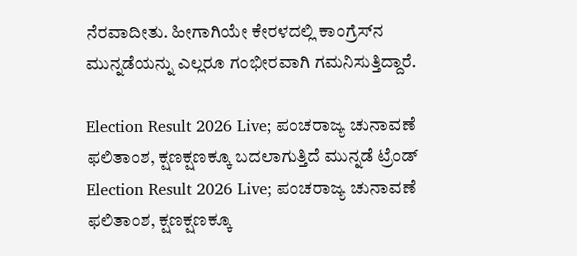ನೆರವಾದೀತು. ಹೀಗಾಗಿಯೇ ಕೇರಳದಲ್ಲಿ ಕಾಂಗ್ರೆಸ್‌ನ ಮುನ್ನಡೆಯನ್ನು ಎಲ್ಲರೂ ಗಂಭೀರವಾಗಿ ಗಮನಿಸುತ್ತಿದ್ದಾರೆ.

Election Result 2026 Live; ಪಂಚರಾಜ್ಯ ಚುನಾವಣೆ ಫಲಿತಾಂಶ, ಕ್ಷಣಕ್ಷಣಕ್ಕೂ ಬದಲಾಗುತ್ತಿದೆ ಮುನ್ನಡೆ ಟ್ರೆಂಡ್
Election Result 2026 Live; ಪಂಚರಾಜ್ಯ ಚುನಾವಣೆ ಫಲಿತಾಂಶ, ಕ್ಷಣಕ್ಷಣಕ್ಕೂ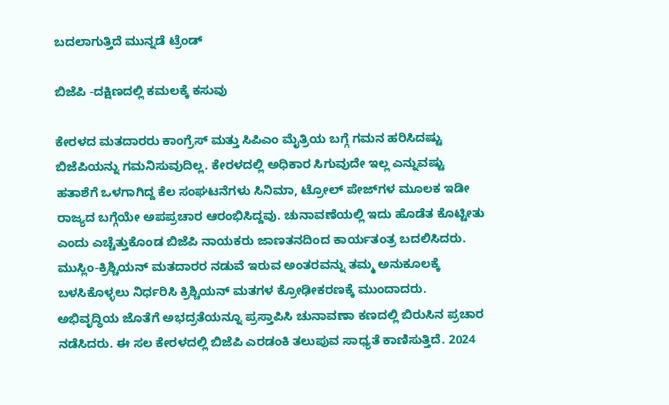ಬದಲಾಗುತ್ತಿದೆ ಮುನ್ನಡೆ ಟ್ರೆಂಡ್

ಬಿಜೆಪಿ -ದಕ್ಷಿಣದಲ್ಲಿ ಕಮಲಕ್ಕೆ ಕಸುವು

ಕೇರಳದ ಮತದಾರರು ಕಾಂಗ್ರೆಸ್ ಮತ್ತು ಸಿಪಿಎಂ ಮೈತ್ರಿಯ ಬಗ್ಗೆ ಗಮನ ಹರಿಸಿದಷ್ಟು ಬಿಜೆಪಿಯನ್ನು ಗಮನಿಸುವುದಿಲ್ಲ. ಕೇರಳದಲ್ಲಿ ಅಧಿಕಾರ ಸಿಗುವುದೇ ಇಲ್ಲ ಎನ್ನುವಷ್ಟು ಹತಾಶೆಗೆ ಒಳಗಾಗಿದ್ದ ಕೆಲ ಸಂಘಟನೆಗಳು ಸಿನಿಮಾ, ಟ್ರೋಲ್‌ ಪೇಜ್‌ಗಳ ಮೂಲಕ ಇಡೀ ರಾಜ್ಯದ ಬಗ್ಗೆಯೇ ಅಪಪ್ರಚಾರ ಆರಂಭಿಸಿದ್ದವು. ಚುನಾವಣೆಯಲ್ಲಿ ಇದು ಹೊಡೆತ ಕೊಟ್ಟೀತು ಎಂದು ಎಚ್ಚೆತ್ತುಕೊಂಡ ಬಿಜೆಪಿ ನಾಯಕರು ಜಾಣತನದಿಂದ ಕಾರ್ಯತಂತ್ರ ಬದಲಿಸಿದರು. ಮುಸ್ಲಿಂ-ಕ್ರಿಶ್ಚಿಯನ್ ಮತದಾರರ ನಡುವೆ ಇರುವ ಅಂತರವನ್ನು ತಮ್ಮ ಅನುಕೂಲಕ್ಕೆ ಬಳಸಿಕೊಳ್ಳಲು ನಿರ್ಧರಿಸಿ ಕ್ರಿಶ್ಚಿಯನ್ ಮತಗಳ ಕ್ರೋಢೀಕರಣಕ್ಕೆ ಮುಂದಾದರು. ಅಭಿವೃದ್ಧಿಯ ಜೊತೆಗೆ ಅಭದ್ರತೆಯನ್ನೂ ಪ್ರಸ್ತಾಪಿಸಿ ಚುನಾವಣಾ ಕಣದಲ್ಲಿ ಬಿರುಸಿನ ಪ್ರಚಾರ ನಡೆಸಿದರು. ಈ ಸಲ ಕೇರಳದಲ್ಲಿ ಬಿಜೆಪಿ ಎರಡಂಕಿ ತಲುಪುವ ಸಾಧ್ಯತೆ ಕಾಣಿಸುತ್ತಿದೆ. 2024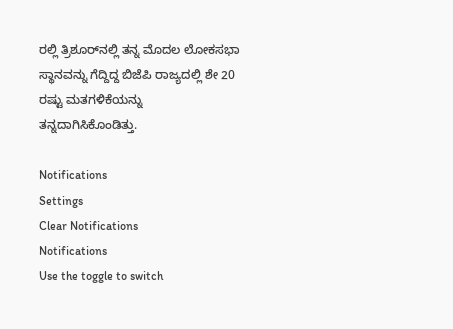ರಲ್ಲಿ ತ್ರಿಶೂರ್‌ನಲ್ಲಿ ತನ್ನ ಮೊದಲ ಲೋಕಸಭಾ ಸ್ಥಾನವನ್ನು ಗೆದ್ದಿದ್ದ ಬಿಜೆಪಿ ರಾಜ್ಯದಲ್ಲಿ ಶೇ 20 ರಷ್ಟು ಮತಗಳಿಕೆಯನ್ನು ತನ್ನದಾಗಿಸಿಕೊಂಡಿತ್ತು.

Notifications
Settings
Clear Notifications
Notifications
Use the toggle to switch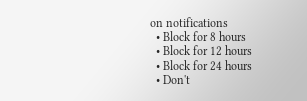on notifications
  • Block for 8 hours
  • Block for 12 hours
  • Block for 24 hours
  • Don't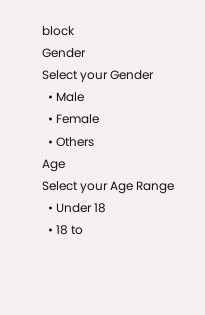block
Gender
Select your Gender
  • Male
  • Female
  • Others
Age
Select your Age Range
  • Under 18
  • 18 to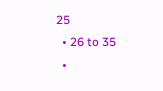25
  • 26 to 35
  •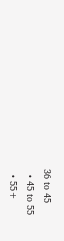36 to 45
  • 45 to 55
  • 55+